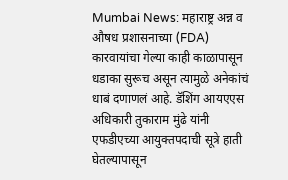Mumbai News: महाराष्ट्र अन्न व औषध प्रशासनाच्या (FDA) कारवायांचा गेल्या काही काळापासून धडाका सुरूच असून त्यामुळे अनेकांचं धाबं दणाणलं आहे. डॅशिंग आयएएस अधिकारी तुकाराम मुंढे यांनी एफडीएच्या आयुक्तपदाची सूत्रे हाती घेतल्यापासून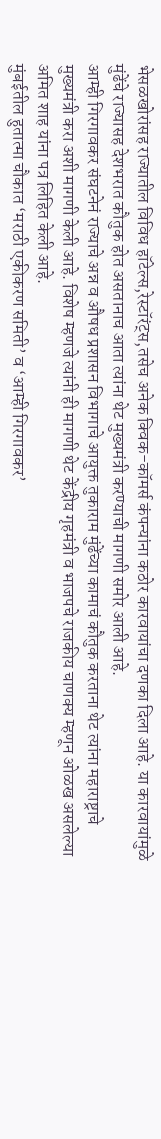भेसळखोरांसह राज्यातील विविध हॉटेल्स,रेस्टॉरंट्स,तसेच अनेक क्विक-कॉमर्स कंपन्यांना कठोर कारवायांचा दणका दिला आहे. या कारवायांमुळे मुंढेंचे राज्यासह देशभरात कौतुक होत असतानाच आता त्यांना थेट मुख्यमंत्री करण्याची मागणी समोर आली आहे.
आम्ही गिरगावकर संघटनेनं राज्याचे अन्न व औषध प्रशासन विभागाचे आयुक्त तुकाराम मुंढेंच्या कामाचं कौतुक करताना थेट त्यांना महाराष्ट्राचे मुख्यमंत्री करा अशी मागणी केली आहे. विशेष म्हणजे त्यांनी ही मागणी थेट केंद्रीय गृहमंत्री व भाजपचे राजकीय चाणक्य म्हणून ओळख असलेल्या अमित शाह यांना पत्र लिहित केली आहे.
मुंबईतील हुतात्मा चौकात ‘मराठी एकीकरण समिती’ व ‘आम्ही गिरगावकर’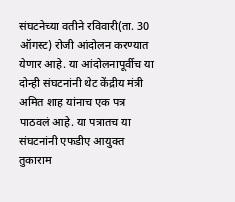संघटनेच्या वतीने रविवारी(ता. 30 ऑगस्ट) रोजी आंदोलन करण्यात येणार आहे. या आंदोलनापूर्वीच या दोन्ही संघटनांनी थेट केंद्रीय मंत्री अमित शाह यांनाच एक पत्र पाठवलं आहे. या पत्रातच या संघटनांनी एफडीए आयुक्त तुकाराम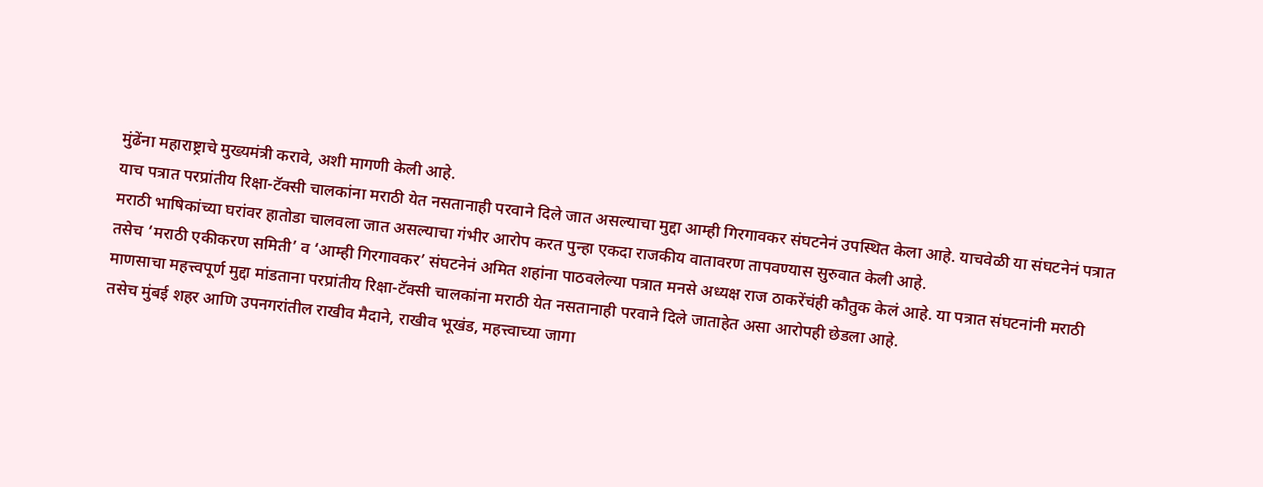मुंढेंना महाराष्ट्राचे मुख्यमंत्री करावे, अशी मागणी केली आहे.
याच पत्रात परप्रांतीय रिक्षा-टॅक्सी चालकांना मराठी येत नसतानाही परवाने दिले जात असल्याचा मुद्दा आम्ही गिरगावकर संघटनेनं उपस्थित केला आहे. याचवेळी या संघटनेनं पत्रात मराठी भाषिकांच्या घरांवर हातोडा चालवला जात असल्याचा गंभीर आरोप करत पुन्हा एकदा राजकीय वातावरण तापवण्यास सुरुवात केली आहे.
तसेच ‘मराठी एकीकरण समिती’ व ‘आम्ही गिरगावकर’ संघटनेनं अमित शहांना पाठवलेल्या पत्रात मनसे अध्यक्ष राज ठाकरेंचंही कौतुक केलं आहे. या पत्रात संघटनांनी मराठी माणसाचा महत्त्वपूर्ण मुद्दा मांडताना परप्रांतीय रिक्षा-टॅक्सी चालकांना मराठी येत नसतानाही परवाने दिले जाताहेत असा आरोपही छेडला आहे.
तसेच मुंबई शहर आणि उपनगरांतील राखीव मैदाने, राखीव भूखंड, महत्त्वाच्या जागा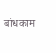बांधकाम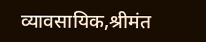व्यावसायिक,श्रीमंत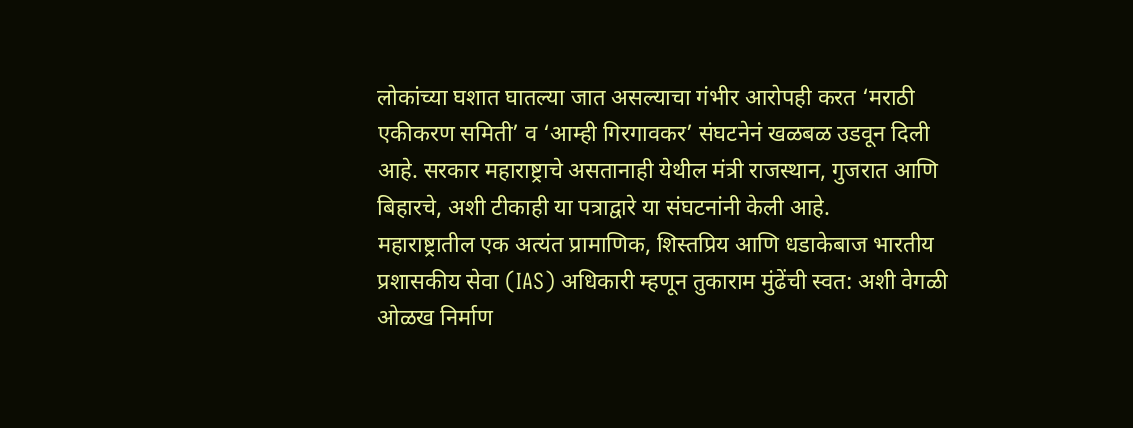लोकांच्या घशात घातल्या जात असल्याचा गंभीर आरोपही करत ‘मराठी एकीकरण समिती’ व ‘आम्ही गिरगावकर’ संघटनेनं खळबळ उडवून दिली आहे. सरकार महाराष्ट्राचे असतानाही येथील मंत्री राजस्थान, गुजरात आणि बिहारचे, अशी टीकाही या पत्राद्वारे या संघटनांनी केली आहे.
महाराष्ट्रातील एक अत्यंत प्रामाणिक, शिस्तप्रिय आणि धडाकेबाज भारतीय प्रशासकीय सेवा (IAS) अधिकारी म्हणून तुकाराम मुंढेंची स्वत: अशी वेगळी ओळख निर्माण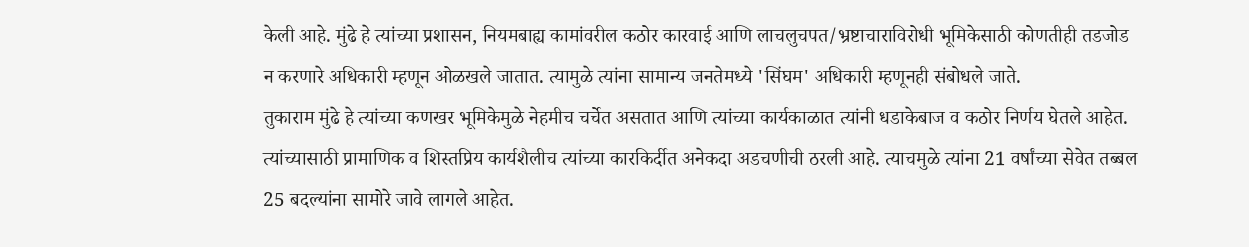केली आहे. मुंढे हे त्यांच्या प्रशासन, नियमबाह्य कामांवरील कठोर कारवाई आणि लाचलुचपत/भ्रष्टाचाराविरोधी भूमिकेसाठी कोणतीही तडजोड न करणारे अधिकारी म्हणून ओळखले जातात. त्यामुळे त्यांना सामान्य जनतेमध्ये 'सिंघम' अधिकारी म्हणूनही संबोधले जाते.
तुकाराम मुंढे हे त्यांच्या कणखर भूमिकेमुळे नेहमीच चर्चेत असतात आणि त्यांच्या कार्यकाळात त्यांनी धडाकेबाज व कठोर निर्णय घेतले आहेत. त्यांच्यासाठी प्रामाणिक व शिस्तप्रिय कार्यशैलीच त्यांच्या कारकिर्दीत अनेकदा अडचणीची ठरली आहे. त्याचमुळे त्यांना 21 वर्षांच्या सेवेत तब्बल 25 बदल्यांना सामोरे जावे लागले आहेत.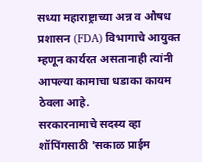सध्या महाराष्ट्राच्या अन्न व औषध प्रशासन (FDA) विभागाचे आयुक्त म्हणून कार्यरत असतानाही त्यांनी आपल्या कामाचा धडाका कायम ठेवला आहे.
सरकारनामाचे सदस्य व्हा
शॉपिंगसाठी 'सकाळ प्राईम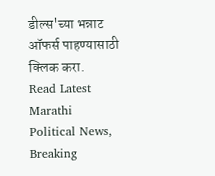डील्स'च्या भन्नाट ऑफर्स पाहण्यासाठी क्लिक करा.
Read Latest Marathi Political News, Breaking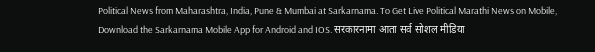Political News from Maharashtra, India, Pune & Mumbai at Sarkarnama. To Get Live Political Marathi News on Mobile, Download the Sarkarnama Mobile App for Android and IOS. सरकारनामा आता सर्व सोशल मीडिया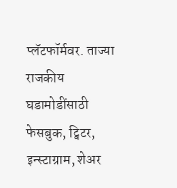प्लॅटफॉर्मवर. ताज्या राजकीय घडामोडींसाठी फेसबुक, ट्विटर, इन्स्टाग्राम, शेअर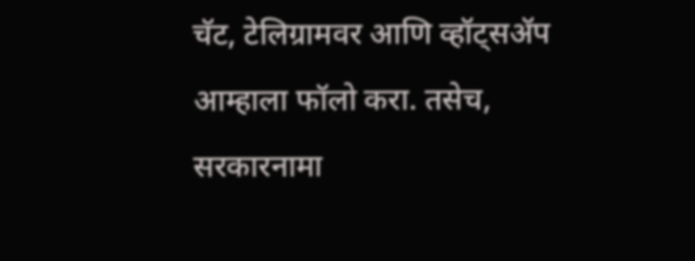चॅट, टेलिग्रामवर आणि व्हॉट्सॲप आम्हाला फॉलो करा. तसेच, सरकारनामा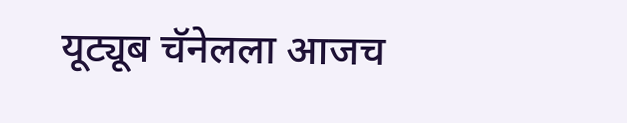यूट्यूब चॅनेलला आजच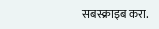सबस्क्राइब करा.